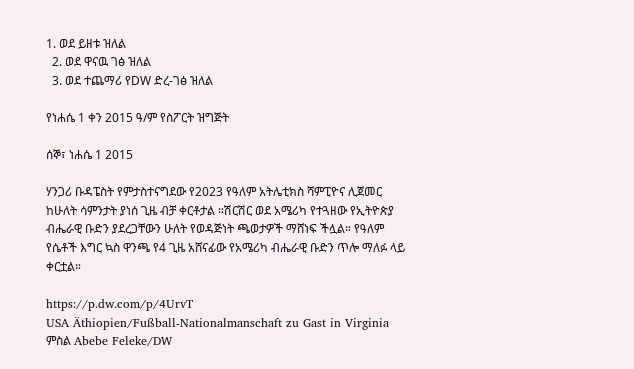1. ወደ ይዘቱ ዝለል
  2. ወደ ዋናዉ ገፅ ዝለል
  3. ወደ ተጨማሪ የDW ድረ-ገፅ ዝለል

የነሐሴ 1 ቀን 2015 ዓ/ም የስፖርት ዝግጅት

ሰኞ፣ ነሐሴ 1 2015

ሃንጋሪ ቡዳፔስት የምታስተናግደው የ2023 የዓለም አትሌቲክስ ሻምፒዮና ሊጀመር ከሁለት ሳምንታት ያነሰ ጊዜ ብቻ ቀርቶታል ።ሽርሽር ወደ አሜሪካ የተጓዘው የኢትዮጵያ ብሔራዊ ቡድን ያደረጋቸውን ሁለት የወዳጅነት ጫወታዎች ማሸነፍ ችሏል። የዓለም የሴቶች እግር ኳስ ዋንጫ የ4 ጊዜ አሸናፊው የአሜሪካ ብሔራዊ ቡድን ጥሎ ማለፉ ላይ ቀርቷል።

https://p.dw.com/p/4UrvT
USA Äthiopien/Fußball-Nationalmanschaft zu Gast in Virginia
ምስል Abebe Feleke/DW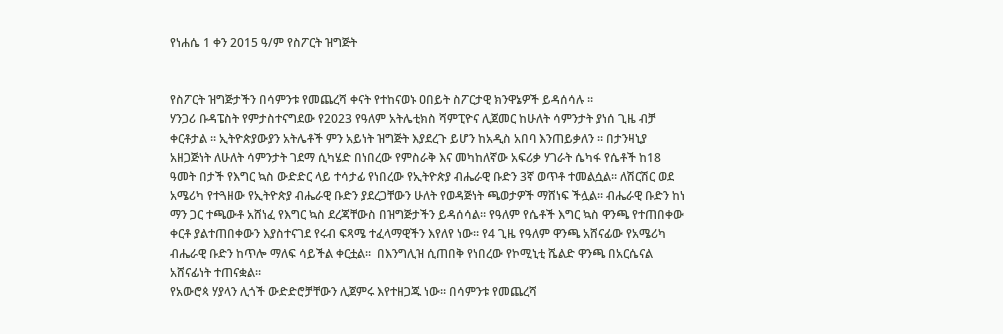የነሐሴ 1 ቀን 2015 ዓ/ም የስፖርት ዝግጅት


የስፖርት ዝግጅታችን በሳምንቱ የመጨረሻ ቀናት የተከናወኑ ዐበይት ስፖርታዊ ክንዋኔዎች ይዳሰሳሉ ።
ሃንጋሪ ቡዳፔስት የምታስተናግደው የ2023 የዓለም አትሌቲክስ ሻምፒዮና ሊጀመር ከሁለት ሳምንታት ያነሰ ጊዜ ብቻ ቀርቶታል ። ኢትዮጵያውያን አትሌቶች ምን አይነት ዝግጅት እያደረጉ ይሆን ከአዲስ አበባ እንጠይቃለን ። በታንዛኒያ አዘጋጅነት ለሁለት ሳምንታት ገደማ ሲካሄድ በነበረው የምስራቅ እና መካከለኛው አፍሪቃ ሃገራት ሴካፋ የሴቶች ከ18 ዓመት በታች የእግር ኳስ ውድድር ላይ ተሳታፊ የነበረው የኢትዮጵያ ብሔራዊ ቡድን 3ኛ ወጥቶ ተመልሷል። ለሽርሽር ወደ አሜሪካ የተጓዘው የኢትዮጵያ ብሔራዊ ቡድን ያደረጋቸውን ሁለት የወዳጅነት ጫወታዎች ማሸነፍ ችሏል። ብሔራዊ ቡድን ከነ ማን ጋር ተጫውቶ አሸነፈ የእግር ኳስ ደረጃቸውስ በዝግጅታችን ይዳሰሳል። የዓለም የሴቶች እግር ኳስ ዋንጫ የተጠበቀው ቀርቶ ያልተጠበቀውን እያስተናገደ የሩብ ፍጻሜ ተፈላማዊችን እየለየ ነው። የ4 ጊዜ የዓለም ዋንጫ አሸናፊው የአሜሪካ ብሔራዊ ቡድን ከጥሎ ማለፍ ሳይችል ቀርቷል።  በእንግሊዝ ሲጠበቅ የነበረው የኮሚኒቲ ሼልድ ዋንጫ በአርሴናል አሸናፊነት ተጠናቋል።
የአውሮጳ ሃያላን ሊጎች ውድድሮቻቸውን ሊጀምሩ እየተዘጋጁ ነው። በሳምንቱ የመጨረሻ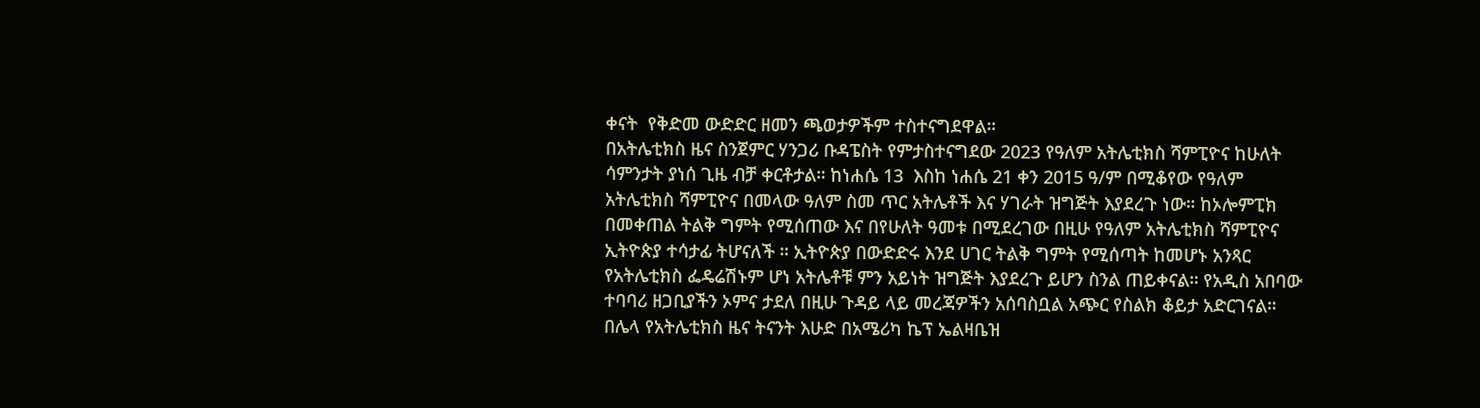ቀናት  የቅድመ ውድድር ዘመን ጫወታዎችም ተስተናግደዋል።
በአትሌቲክስ ዜና ስንጀምር ሃንጋሪ ቡዳፔስት የምታስተናግደው 2023 የዓለም አትሌቲክስ ሻምፒዮና ከሁለት ሳምንታት ያነሰ ጊዜ ብቻ ቀርቶታል። ከነሐሴ 13  እስከ ነሐሴ 21 ቀን 2015 ዓ/ም በሚቆየው የዓለም አትሌቲክስ ሻምፒዮና በመላው ዓለም ስመ ጥር አትሌቶች እና ሃገራት ዝግጅት እያደረጉ ነው። ከኦሎምፒክ በመቀጠል ትልቅ ግምት የሚሰጠው እና በየሁለት ዓመቱ በሚደረገው በዚሁ የዓለም አትሌቲክስ ሻምፒዮና ኢትዮጵያ ተሳታፊ ትሆናለች ። ኢትዮጵያ በውድድሩ እንደ ሀገር ትልቅ ግምት የሚሰጣት ከመሆኑ አንጻር የአትሌቲክስ ፌዴሬሽኑም ሆነ አትሌቶቹ ምን አይነት ዝግጅት እያደረጉ ይሆን ስንል ጠይቀናል። የአዲስ አበባው ተባባሪ ዘጋቢያችን ኦምና ታደለ በዚሁ ጉዳይ ላይ መረጃዎችን አሰባስቧል አጭር የስልክ ቆይታ አድርገናል።
በሌላ የአትሌቲክስ ዜና ትናንት እሁድ በአሜሪካ ኬፕ ኤልዛቤዝ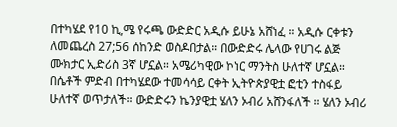በተካሄደ የ10 ኪ,ሜ የሩጫ ውድድር አዲሱ ይሁኔ አሸነፈ ። አዲሱ ርቀቱን ለመጨረስ 27;56 ሰከንድ ወስዶበታል። በውድድሩ ሌላው የሀገሩ ልጅ ሙክታር ኢድሪስ 3ኛ ሆኗል። አሜሪካዊው ኮነር ማንትስ ሁለተኛ ሆኗል። በሴቶች ምድብ በተካሄደው ተመሳሳይ ርቀት ኢትዮጵያዊቷ ፎቲን ተስፋይ ሁለተኛ ወጥታለች። ውድድሩን ኬንያዊቷ ሄለን ኦብሪ አሸንፋለች ። ሄለን ኦብሪ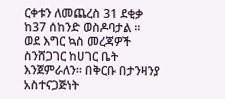ርቀቱን ለመጨረስ 31 ደቂቃ ከ37 ሰከንድ ወስዶባታል ።
ወደ እግር ኳስ መረጃዎች ስንሸጋገር ከሀገር ቤት እንጀምራለን። በቅርቡ በታንዛንያ አስተናጋጅነት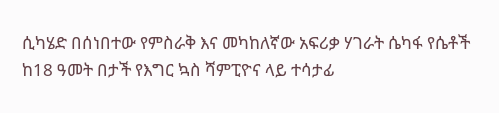ሲካሄድ በሰነበተው የምስራቅ እና መካከለኛው አፍሪቃ ሃገራት ሴካፋ የሴቶች ከ18 ዓመት በታች የእግር ኳስ ሻምፒዮና ላይ ተሳታፊ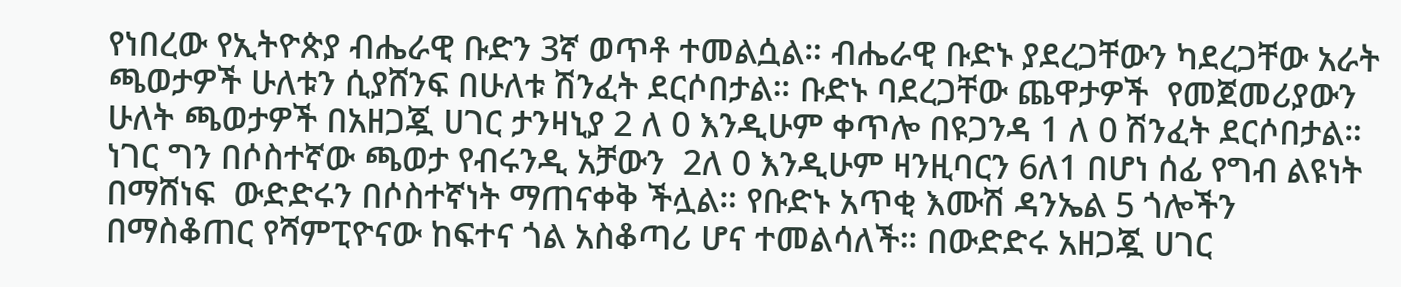የነበረው የኢትዮጵያ ብሔራዊ ቡድን 3ኛ ወጥቶ ተመልሷል። ብሔራዊ ቡድኑ ያደረጋቸውን ካደረጋቸው አራት ጫወታዎች ሁለቱን ሲያሸንፍ በሁለቱ ሽንፈት ደርሶበታል። ቡድኑ ባደረጋቸው ጨዋታዎች  የመጀመሪያውን ሁለት ጫወታዎች በአዘጋጇ ሀገር ታንዛኒያ 2 ለ 0 እንዲሁም ቀጥሎ በዩጋንዳ 1 ለ 0 ሽንፈት ደርሶበታል። ነገር ግን በሶስተኛው ጫወታ የብሩንዲ አቻውን  2ለ 0 እንዲሁም ዛንዚባርን 6ለ1 በሆነ ሰፊ የግብ ልዩነት በማሸነፍ  ውድድሩን በሶስተኛነት ማጠናቀቅ ችሏል። የቡድኑ አጥቂ እሙሽ ዳንኤል 5 ጎሎችን በማስቆጠር የሻምፒዮናው ከፍተና ጎል አስቆጣሪ ሆና ተመልሳለች። በውድድሩ አዘጋጇ ሀገር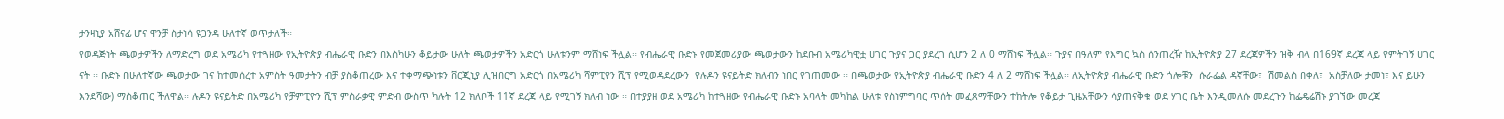ታንዛኒያ አሸናፊ ሆና ዋንቻ ስታነሳ ዩጋንዳ ሁለተኛ ወጥታለች።
የወዳጅነት ጫወታዎችን ለማድረግ ወደ አሜሪካ የተጓዘው የኢትዮጵያ ብሔራዊ ቡድን በእስካሁን ቆይታው ሁለት ጫወታዎችን አድርጎ ሁለቱንም ማሸነፍ ችሏል። የብሔራዊ ቡድኑ የመጀመሪያው ጫወታውን ከደቡብ አሜሪካዊቷ ሀገር ጉያና ጋር ያደረገ ሲሆን 2 ለ 0 ማሸነፍ ችሏል። ጉያና በዓለም የእግር ኳስ ሰንጠረዥ ከኢትዮጵያ 27 ደረጃዎችን ዝቅ ብላ በ169ኛ ደረጃ ላይ የምትገኝ ሀገር ናት ። ቡድኑ በሁለተኛው ጫወታው ገና ከተመሰረተ አምስት ዓመታትን ብቻ ያስቆጠረው እና ተቀማጭነቱን ቨርጂኒያ ሊዝበርግ አድርጎ በአሜሪካ ሻምፒየን ሺፕ የሚወዳደረውን  የሉዶን ዩናይትድ ክለብን ነበር የገጠመው ። በጫወታው የኢትዮጵያ ብሔራዊ ቡድን 4 ለ 2 ማሸነፍ ችሏል። ለኢትዮጵያ ብሔራዊ ቡድን ጎሎቹን  ሱራፌል ዳኛቸው፣  ሽመልስ በቀለ፣  አስቻለው ታመነ፣ እና ይሁን እንደሻው) ማስቆጠር ችለዋል። ሉዶን ዩናይትድ በአሜሪካ የቻምፒዮን ሺፕ ምስራቃዊ ምድብ ውስጥ ካሉት 12 ክለቦች 11ኛ ደረጃ ላይ የሚገኝ ክለብ ነው ። በተያያዘ ወደ አሜሪካ ከተጓዘው የብሔራዊ ቡድኑ አባላት መካከል ሁለቱ የስነምግባር ጥሰት መፈጸማቸውን ተከትሎ የቆይታ ጊዜአቸውን ሳያጠናቅቁ ወደ ሃገር ቤት እንዲመለሱ መደረጉን ከፌዴሬሽኑ ያገኘው መረጃ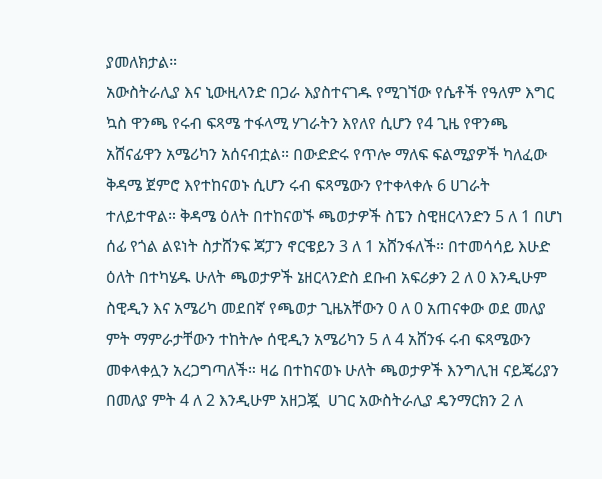ያመለክታል።
አውስትራሊያ እና ኒውዚላንድ በጋራ እያስተናገዱ የሚገኘው የሴቶች የዓለም እግር ኳስ ዋንጫ የሩብ ፍጻሜ ተፋላሚ ሃገራትን እየለየ ሲሆን የ4 ጊዜ የዋንጫ አሸናፊዋን አሜሪካን አሰናብቷል። በውድድሩ የጥሎ ማለፍ ፍልሚያዎች ካለፈው ቅዳሜ ጀምሮ እየተከናወኑ ሲሆን ሩብ ፍጻሜውን የተቀላቀሉ 6 ሀገራት ተለይተዋል። ቅዳሜ ዕለት በተከናወኙ ጫወታዎች ስፔን ስዊዘርላንድን 5 ለ 1 በሆነ ሰፊ የጎል ልዩነት ስታሸንፍ ጃፓን ኖርዌይን 3 ለ 1 አሸንፋለች። በተመሳሳይ እሁድ ዕለት በተካሄዱ ሁለት ጫወታዎች ኔዘርላንድስ ደቡብ አፍሪቃን 2 ለ 0 እንዲሁም ስዊዲን እና አሜሪካ መደበኛ የጫወታ ጊዜአቸውን 0 ለ 0 አጠናቀው ወደ መለያ ምት ማምራታቸውን ተከትሎ ሰዊዲን አሜሪካን 5 ለ 4 አሸንፋ ሩብ ፍጻሜውን መቀላቀሏን አረጋግጣለች። ዛሬ በተከናወኑ ሁለት ጫወታዎች እንግሊዝ ናይጄሪያን በመለያ ምት 4 ለ 2 እንዲሁም አዘጋጇ  ሀገር አውስትራሊያ ዴንማርክን 2 ለ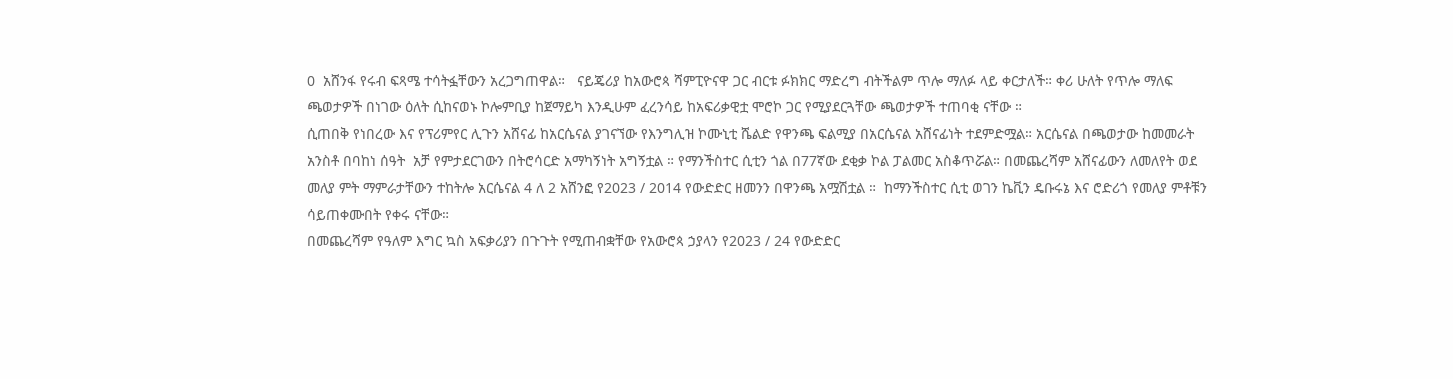0  አሸንፋ የሩብ ፍጻሜ ተሳትፏቸውን አረጋግጠዋል።   ናይጄሪያ ከአውሮጳ ሻምፒዮናዋ ጋር ብርቱ ፉክክር ማድረግ ብትችልም ጥሎ ማለፉ ላይ ቀርታለች። ቀሪ ሁለት የጥሎ ማለፍ ጫወታዎች በነገው ዕለት ሲከናወኑ ኮሎምቢያ ከጀማይካ እንዲሁም ፈረንሳይ ከአፍሪቃዊቷ ሞሮኮ ጋር የሚያደርጓቸው ጫወታዎች ተጠባቂ ናቸው ።
ሲጠበቅ የነበረው እና የፕሪምየር ሊጉን አሸናፊ ከአርሴናል ያገናኘው የእንግሊዝ ኮሙኒቲ ሼልድ የዋንጫ ፍልሚያ በአርሴናል አሸናፊነት ተደምድሟል። አርሴናል በጫወታው ከመመራት አንስቶ በባከነ ሰዓት  አቻ የምታደርገውን በትሮሳርድ አማካኝነት አግኝቷል ። የማንችስተር ሲቲን ጎል በ77ኛው ደቂቃ ኮል ፓልመር አስቆጥሯል። በመጨረሻም አሸናፊውን ለመለየት ወደ መለያ ምት ማምራታቸውን ተከትሎ አርሴናል 4 ለ 2 አሸንፎ የ2023 / 2014 የውድድር ዘመንን በዋንጫ አሟሽቷል ።  ከማንችስተር ሲቲ ወገን ኬቪን ዴቡሩኔ እና ሮድሪጎ የመለያ ምቶቹን ሳይጠቀሙበት የቀሩ ናቸው።
በመጨረሻም የዓለም እግር ኳስ አፍቃሪያን በጉጉት የሚጠብቋቸው የአውሮጳ ኃያላን የ2023 / 24 የውድድር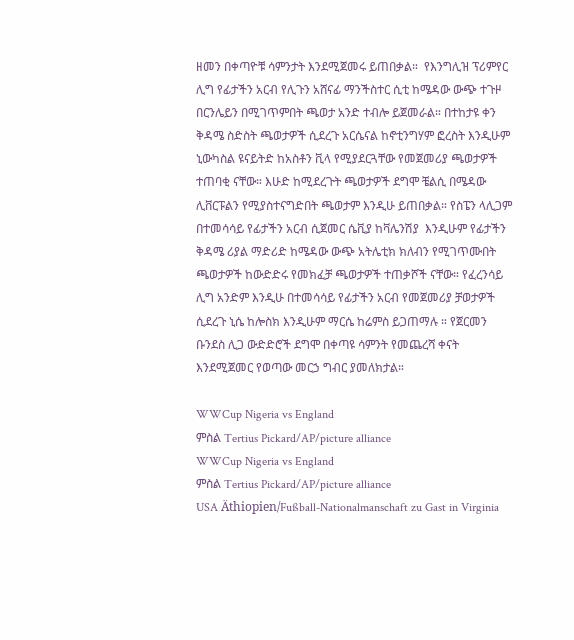ዘመን በቀጣዮቹ ሳምንታት እንደሚጀመሩ ይጠበቃል።  የእንግሊዝ ፕሪምየር ሊግ የፊታችን አርብ የሊጉን አሸናፊ ማንችስተር ሲቲ ከሜዳው ውጭ ተጉዞ በርንሌይን በሚገጥምበት ጫወታ አንድ ተብሎ ይጀመራል። በተከታዩ ቀን ቅዳሜ ስድስት ጫወታዎች ሲደረጉ አርሴናል ከኖቲንግሃም ፎረስት እንዲሁም ኒውካስል ዩናይትድ ከአስቶን ቪላ የሚያደርጓቸው የመጀመሪያ ጫወታዎች ተጠባቂ ናቸው። እሁድ ከሚደረጉት ጫወታዎች ደግሞ ቼልሲ በሜዳው ሊቨርፑልን የሚያስተናግድበት ጫወታም እንዲሁ ይጠበቃል። የስፔን ላሊጋም በተመሳሳይ የፊታችን አርብ ሲጀመር ሴቪያ ከቫሌንሽያ  እንዲሁም የፊታችን ቅዳሜ ሪያል ማድሪድ ከሜዳው ውጭ አትሌቲክ ክለብን የሚገጥሙበት ጫወታዎች ከውድድሩ የመክፈቻ ጫወታዎች ተጠቃሾች ናቸው። የፈረንሳይ ሊግ አንድም እንዲሁ በተመሳሳይ የፊታችን አርብ የመጀመሪያ ቻወታዎች ሲደረጉ ኒሴ ከሎስክ እንዲሁም ማርሴ ከሬምስ ይጋጠማሉ ። የጀርመን ቡንደስ ሊጋ ውድድሮች ደግሞ በቀጣዩ ሳምንት የመጨረሻ ቀናት እንደሚጀመር የወጣው መርኃ ግብር ያመለክታል።

WWCup Nigeria vs England
ምስል Tertius Pickard/AP/picture alliance
WWCup Nigeria vs England
ምስል Tertius Pickard/AP/picture alliance
USA Äthiopien/Fußball-Nationalmanschaft zu Gast in Virginia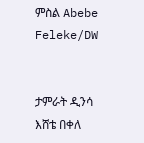ምስል Abebe Feleke/DW


ታምራት ዲንሳ
እሸቴ በቀለ